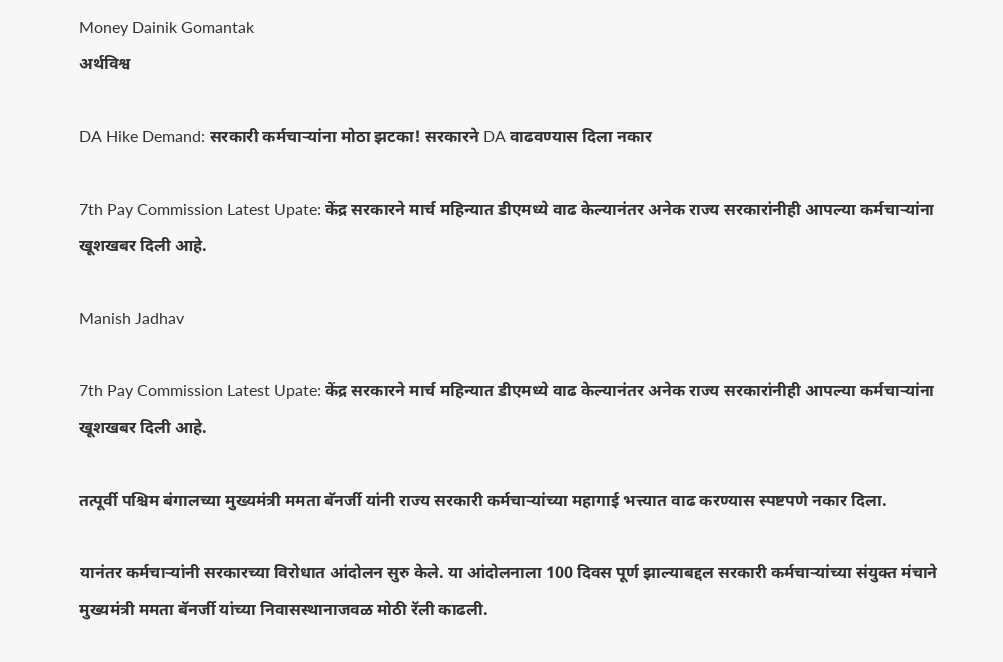Money Dainik Gomantak
अर्थविश्व

DA Hike Demand: सरकारी कर्मचाऱ्यांना मोठा झटका! सरकारने DA वाढवण्यास दिला नकार

7th Pay Commission Latest Upate: केंद्र सरकारने मार्च महिन्यात डीएमध्ये वाढ केल्यानंतर अनेक राज्य सरकारांनीही आपल्या कर्मचाऱ्यांना खूशखबर दिली आहे.

Manish Jadhav

7th Pay Commission Latest Upate: केंद्र सरकारने मार्च महिन्यात डीएमध्ये वाढ केल्यानंतर अनेक राज्य सरकारांनीही आपल्या कर्मचाऱ्यांना खूशखबर दिली आहे.

तत्पूर्वी पश्चिम बंगालच्या मुख्यमंत्री ममता बॅनर्जी यांनी राज्य सरकारी कर्मचाऱ्यांच्या महागाई भत्त्यात वाढ करण्यास स्पष्टपणे नकार दिला.

यानंतर कर्मचाऱ्यांनी सरकारच्या विरोधात आंदोलन सुरु केले. या आंदोलनाला 100 दिवस पूर्ण झाल्याबद्दल सरकारी कर्मचाऱ्यांच्या संयुक्त मंचाने मुख्यमंत्री ममता बॅनर्जी यांच्या निवासस्थानाजवळ मोठी रॅली काढली.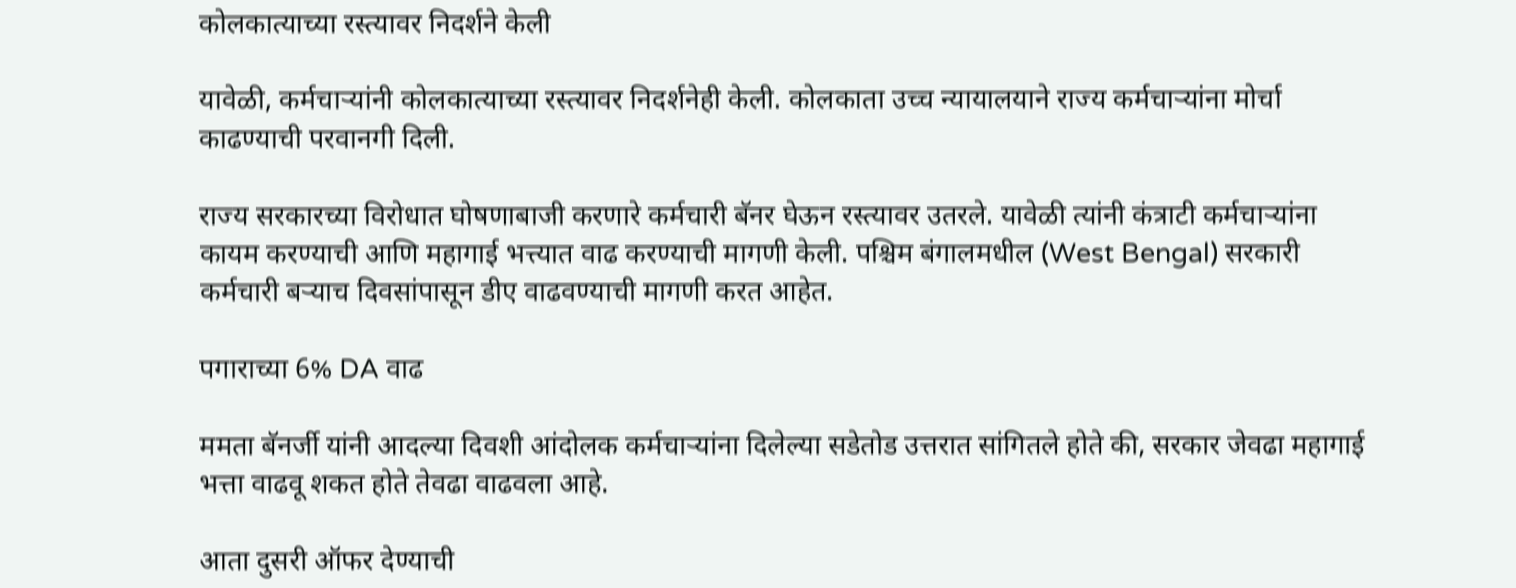कोलकात्याच्या रस्त्यावर निदर्शने केली

यावेळी, कर्मचाऱ्यांनी कोलकात्याच्या रस्त्यावर निदर्शनेही केली. कोलकाता उच्च न्यायालयाने राज्य कर्मचाऱ्यांना मोर्चा काढण्याची परवानगी दिली.

राज्य सरकारच्या विरोधात घोषणाबाजी करणारे कर्मचारी बॅनर घेऊन रस्त्यावर उतरले. यावेळी त्यांनी कंत्राटी कर्मचाऱ्यांना कायम करण्याची आणि महागाई भत्त्यात वाढ करण्याची मागणी केली. पश्चिम बंगालमधील (West Bengal) सरकारी कर्मचारी बऱ्याच दिवसांपासून डीए वाढवण्याची मागणी करत आहेत.

पगाराच्या 6% DA वाढ

ममता बॅनर्जी यांनी आदल्या दिवशी आंदोलक कर्मचार्‍यांना दिलेल्या सडेतोड उत्तरात सांगितले होते की, सरकार जेवढा महागाई भत्ता वाढवू शकत होते तेवढा वाढवला आहे.

आता दुसरी ऑफर देण्याची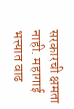सरकारची क्षमता नाही. महागाई भत्त्यात वाढ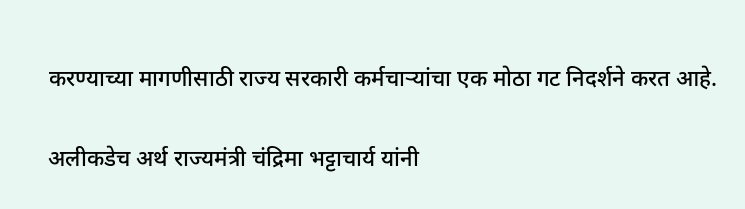करण्याच्या मागणीसाठी राज्य सरकारी कर्मचाऱ्यांचा एक मोठा गट निदर्शने करत आहे.

अलीकडेच अर्थ राज्यमंत्री चंद्रिमा भट्टाचार्य यांनी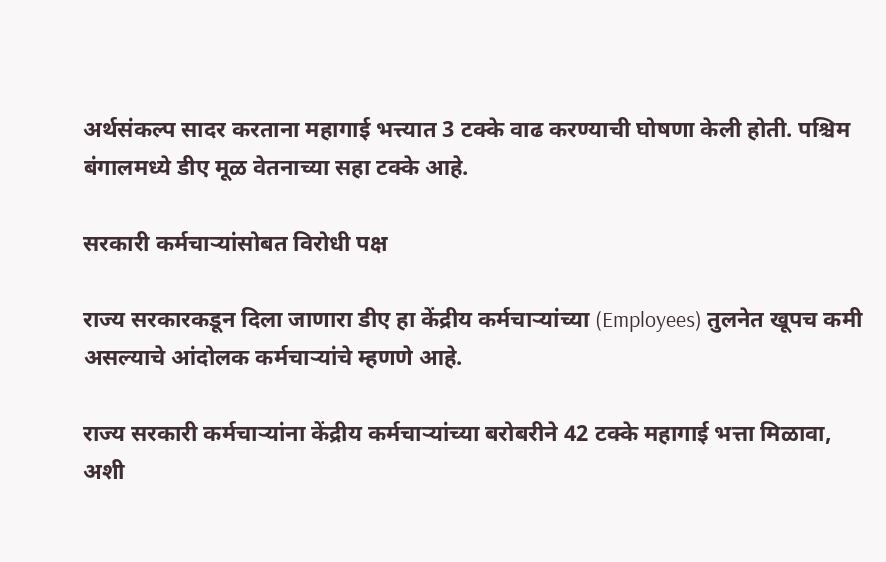अर्थसंकल्प सादर करताना महागाई भत्त्यात 3 टक्के वाढ करण्याची घोषणा केली होती. पश्चिम बंगालमध्ये डीए मूळ वेतनाच्या सहा टक्के आहे.

सरकारी कर्मचाऱ्यांसोबत विरोधी पक्ष

राज्य सरकारकडून दिला जाणारा डीए हा केंद्रीय कर्मचाऱ्यांच्या (Employees) तुलनेत खूपच कमी असल्याचे आंदोलक कर्मचाऱ्यांचे म्हणणे आहे.

राज्य सरकारी कर्मचाऱ्यांना केंद्रीय कर्मचाऱ्यांच्या बरोबरीने 42 टक्के महागाई भत्ता मिळावा, अशी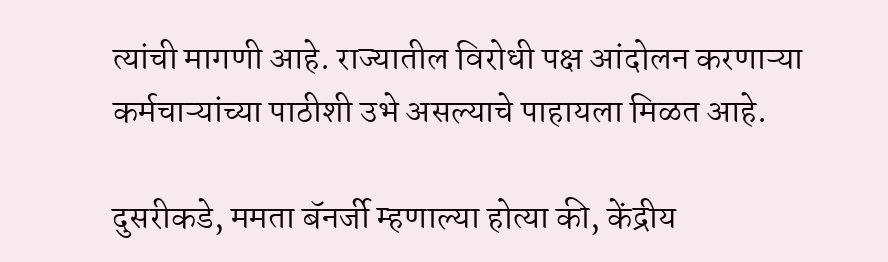त्यांची मागणी आहे. राज्यातील विरोधी पक्ष आंदोलन करणाऱ्या कर्मचाऱ्यांच्या पाठीशी उभे असल्याचे पाहायला मिळत आहे.

दुसरीकडे, ममता बॅनर्जी म्हणाल्या होत्या की, केंद्रीय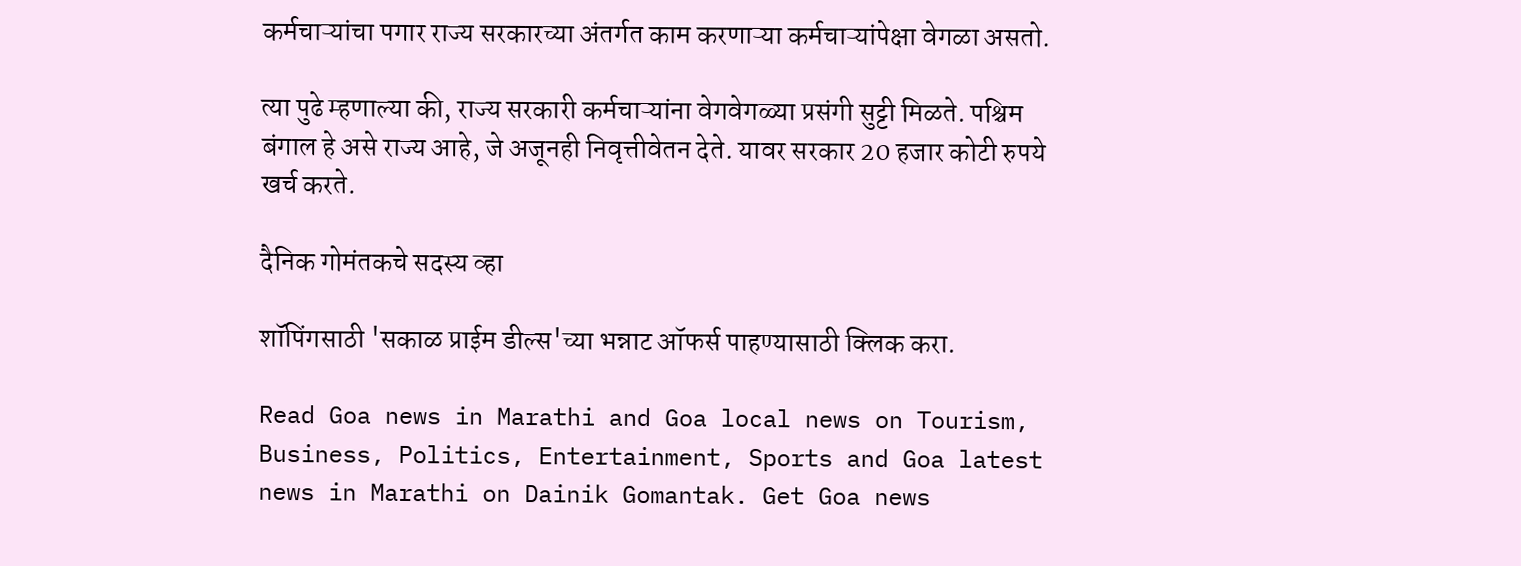कर्मचाऱ्यांचा पगार राज्य सरकारच्या अंतर्गत काम करणाऱ्या कर्मचाऱ्यांपेक्षा वेगळा असतो.

त्या पुढे म्हणाल्या की, राज्य सरकारी कर्मचाऱ्यांना वेगवेगळ्या प्रसंगी सुट्टी मिळते. पश्चिम बंगाल हे असे राज्य आहे, जे अजूनही निवृत्तीवेतन देते. यावर सरकार 20 हजार कोटी रुपये खर्च करते.

दैनिक गोमंतकचे सदस्य व्हा

शॉपिंगसाठी 'सकाळ प्राईम डील्स'च्या भन्नाट ऑफर्स पाहण्यासाठी क्लिक करा.

Read Goa news in Marathi and Goa local news on Tourism, Business, Politics, Entertainment, Sports and Goa latest news in Marathi on Dainik Gomantak. Get Goa news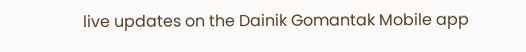live updates on the Dainik Gomantak Mobile app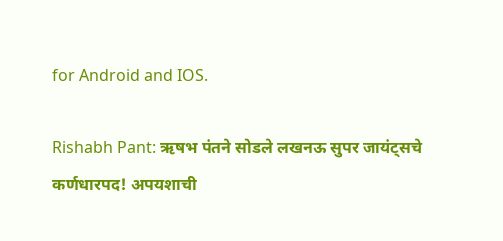for Android and IOS.

Rishabh Pant: ऋषभ पंतने सोडले लखनऊ सुपर जायंट्सचे कर्णधारपद! अपयशाची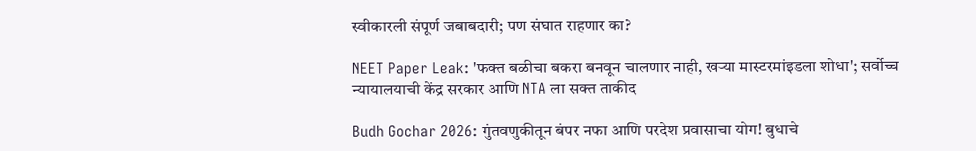स्वीकारली संपूर्ण जबाबदारी; पण संघात राहणार का?

NEET Paper Leak: 'फक्त बळीचा बकरा बनवून चालणार नाही, खऱ्या मास्टरमांइडला शोधा'; सर्वोच्च न्यायालयाची केंद्र सरकार आणि NTA ला सक्त ताकीद

Budh Gochar 2026: गुंतवणुकीतून बंपर नफा आणि परदेश प्रवासाचा योग! बुधाचे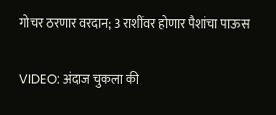गोचर ठरणार वरदान; 3 राशींवर होणार पैशांचा पाऊस

VIDEO: अंदाज चुकला की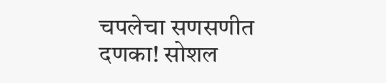चपलेचा सणसणीत दणका! सोशल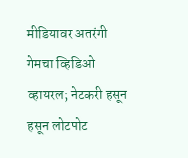मीडियावर अतरंगी गेमचा व्हिडिओ व्हायरल; नेटकरी हसून हसून लोटपोट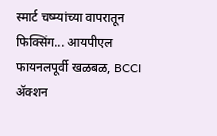स्मार्ट चष्म्यांच्या वापरातून फिक्सिंग... आयपीएल फायनलपूर्वी खळबळ, BCCI ॲक्शन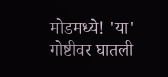मोडमध्ये! 'या' गोष्टीवर घातली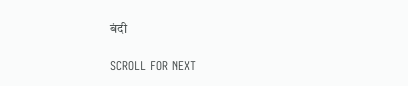बंदी

SCROLL FOR NEXT